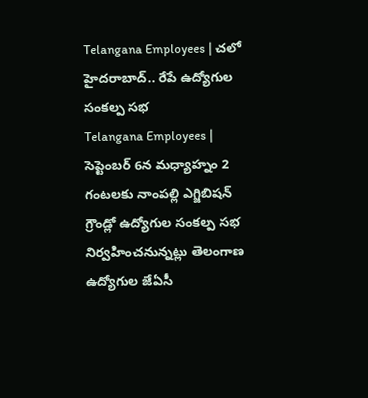Telangana Employees | చలో హైదరాబాద్.. రేపే ఉద్యోగుల సంకల్ప సభ
Telangana Employees | సెప్టెంబర్ 6న మధ్యాహ్నం 2 గంటలకు నాంపల్లి ఎగ్జిబిషన్ గ్రౌండ్లో ఉద్యోగుల సంకల్ప సభ నిర్వహించనున్నట్లు తెలంగాణ ఉద్యోగుల జేఏసీ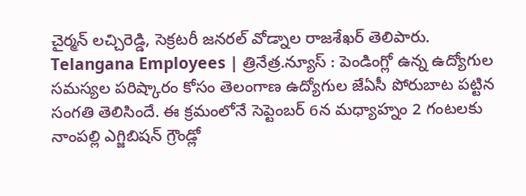చైర్మన్ లచ్చిరెడ్డి, సెక్రటరీ జనరల్ వోడ్నాల రాజశేఖర్ తెలిపారు.
Telangana Employees | త్రినేత్ర.న్యూస్ : పెండింగ్లో ఉన్న ఉద్యోగుల సమస్యల పరిష్కారం కోసం తెలంగాణ ఉద్యోగుల జేఏసీ పోరుబాట పట్టిన సంగతి తెలిసిందే. ఈ క్రమంలోనే సెప్టెంబర్ 6న మధ్యాహ్నం 2 గంటలకు నాంపల్లి ఎగ్జిబిషన్ గ్రౌండ్లో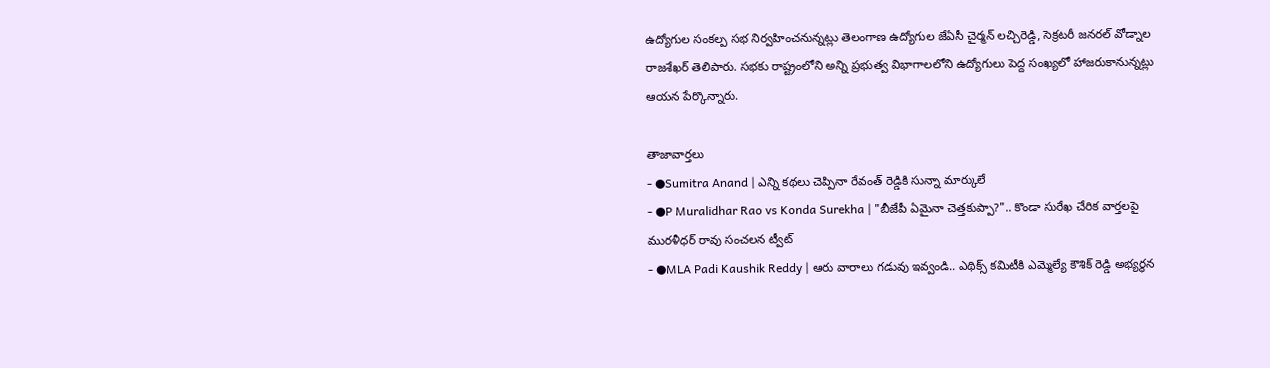ఉద్యోగుల సంకల్ప సభ నిర్వహించనున్నట్లు తెలంగాణ ఉద్యోగుల జేఏసీ చైర్మన్ లచ్చిరెడ్డి, సెక్రటరీ జనరల్ వోడ్నాల రాజశేఖర్ తెలిపారు. సభకు రాష్ట్రంలోని అన్ని ప్రభుత్వ విభాగాలలోని ఉద్యోగులు పెద్ద సంఖ్యలో హాజరుకానున్నట్లు ఆయన పేర్కొన్నారు.

తాజావార్తలు
- ●Sumitra Anand | ఎన్ని కథలు చెప్పినా రేవంత్ రెడ్డికి సున్నా మార్కులే
- ●P Muralidhar Rao vs Konda Surekha | "బీజేపీ ఏమైనా చెత్తకుప్పా?".. కొండా సురేఖ చేరిక వార్తలపై మురళీధర్ రావు సంచలన ట్వీట్
- ●MLA Padi Kaushik Reddy | ఆరు వారాలు గడువు ఇవ్వండి.. ఎథిక్స్ కమిటీకి ఎమ్మెల్యే కౌశిక్ రెడ్డి అభ్యర్థన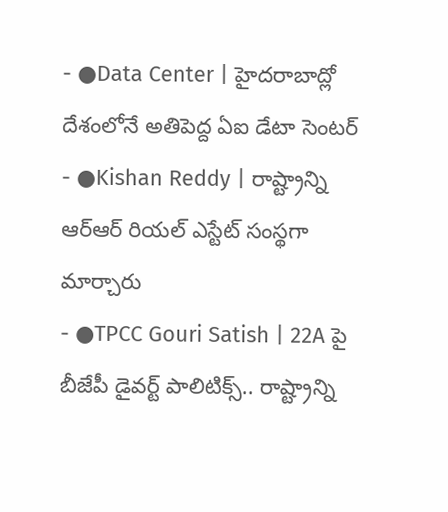- ●Data Center | హైదరాబాద్లో దేశంలోనే అతిపెద్ద ఏఐ డేటా సెంటర్
- ●Kishan Reddy | రాష్ట్రాన్ని ఆర్ఆర్ రియల్ ఎస్టేట్ సంస్థగా మార్చారు
- ●TPCC Gouri Satish | 22A పై బీజేపీ డైవర్ట్ పాలిటిక్స్.. రాష్ట్రాన్ని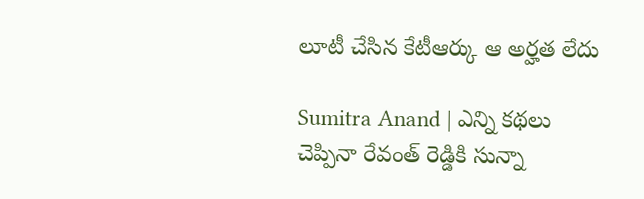లూటీ చేసిన కేటీఆర్కు ఆ అర్హత లేదు

Sumitra Anand | ఎన్ని కథలు చెప్పినా రేవంత్ రెడ్డికి సున్నా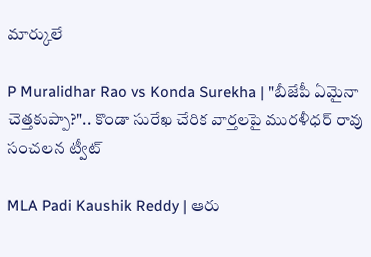మార్కులే

P Muralidhar Rao vs Konda Surekha | "బీజేపీ ఏమైనా చెత్తకుప్పా?".. కొండా సురేఖ చేరిక వార్తలపై మురళీధర్ రావు సంచలన ట్వీట్

MLA Padi Kaushik Reddy | ఆరు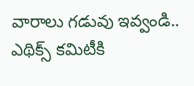వారాలు గడువు ఇవ్వండి.. ఎథిక్స్ కమిటీకి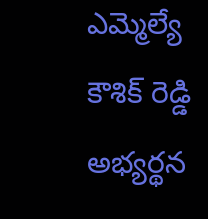ఎమ్మెల్యే కౌశిక్ రెడ్డి అభ్యర్థన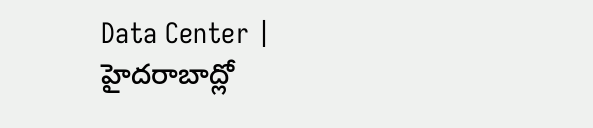Data Center | హైదరాబాద్లో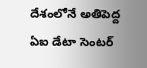దేశంలోనే అతిపెద్ద ఏఐ డేటా సెంటర్